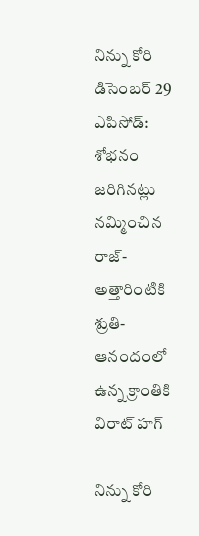నిన్ను కోరి డిసెంబర్ 29 ఎపిసోడ్: శోభనం జరిగినట్లు నమ్మించిన రాజ్-అత్తారింటికి శ్రుతి-ఆనందంలో ఉన్న క్రాంతికి విరాట్ హ‌గ్‌

నిన్ను కోరి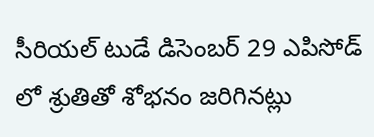సీరియల్ టుడే డిసెంబర్ 29 ఎపిసోడ్ లో శ్రుతితో శోభనం జరిగినట్లు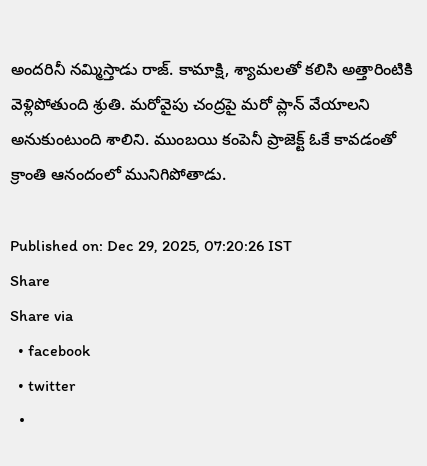అందరినీ నమ్మిస్తాడు రాజ్. కామాక్షి, శ్యామలతో కలిసి అత్తారింటికి వెళ్లిపోతుంది శ్రుతి. మరోవైపు చంద్రపై మరో ప్లాన్ వేయాలని అనుకుంటుంది శాలిని. ముంబయి కంపెనీ ప్రాజెక్ట్ ఓకే కావడంతో క్రాంతి ఆనందంలో మునిగిపోతాడు.

Published on: Dec 29, 2025, 07:20:26 IST
Share
Share via
  • facebook
  • twitter
  •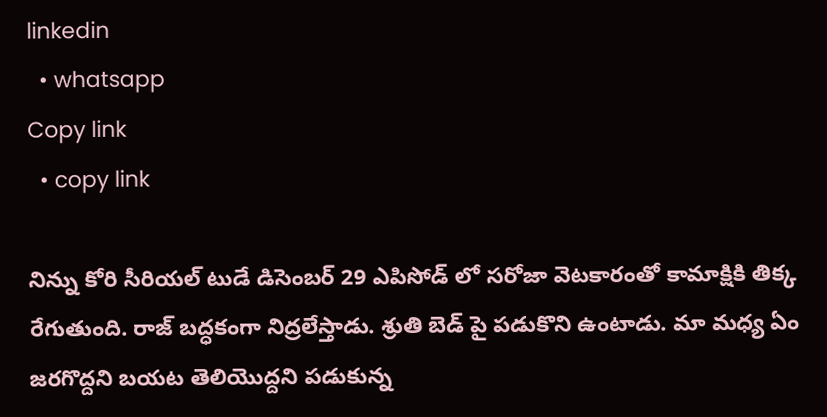linkedin
  • whatsapp
Copy link
  • copy link

నిన్ను కోరి సీరియల్ టుడే డిసెంబర్ 29 ఎపిసోడ్ లో సరోజా వెటకారంతో కామాక్షికి తిక్క రేగుతుంది. రాజ్ బద్ధకంగా నిద్రలేస్తాడు. శ్రుతి బెడ్ పై పడుకొని ఉంటాడు. మా మధ్య ఏం జరగొద్దని బయట తెలియొద్దని పడుకున్న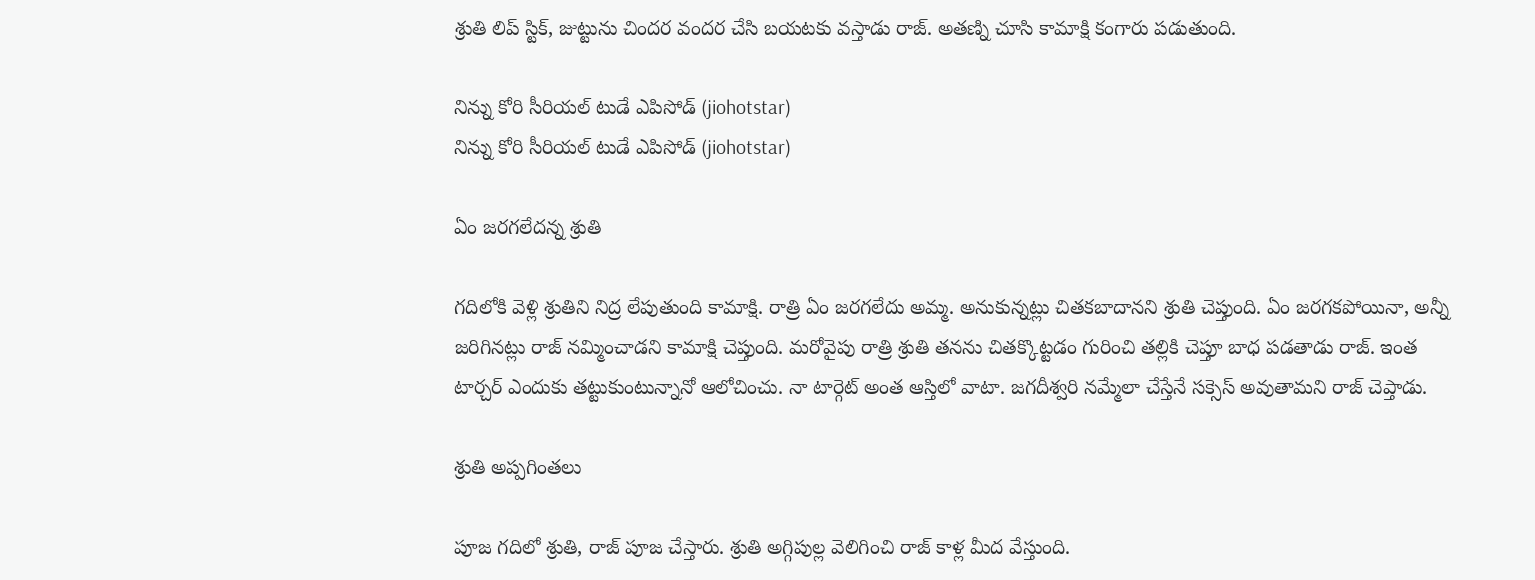శ్రుతి లిప్ స్టిక్, జుట్టును చిందర వందర చేసి బయటకు వస్తాడు రాజ్. అతణ్ని చూసి కామాక్షి కంగారు పడుతుంది.

నిన్ను కోరి సీరియల్ టుడే ఎపిసోడ్ (jiohotstar)
నిన్ను కోరి సీరియల్ టుడే ఎపిసోడ్ (jiohotstar)

ఏం జరగలేదన్న శ్రుతి

గదిలోకి వెళ్లి శ్రుతిని నిద్ర లేపుతుంది కామాక్షి. రాత్రి ఏం జరగలేదు అమ్మ. అనుకున్నట్లు చితకబాదానని శ్రుతి చెప్తుంది. ఏం జరగకపోయినా, అన్నీ జరిగినట్లు రాజ్ నమ్మించాడని కామాక్షి చెప్తుంది. మరోవైపు రాత్రి శ్రుతి తనను చితక్కొట్టడం గురించి తల్లికి చెప్తూ బాధ పడతాడు రాజ్. ఇంత టార్చర్ ఎందుకు తట్టుకుంటున్నానో ఆలోచించు. నా టార్గెట్ అంత ఆస్తిలో వాటా. జగదీశ్వరి నమ్మేలా చేస్తేనే సక్సెస్ అవుతామని రాజ్ చెప్తాడు.

శ్రుతి అప్పగింతలు

పూజ గదిలో శ్రుతి, రాజ్ పూజ చేస్తారు. శ్రుతి అగ్గిపుల్ల వెలిగించి రాజ్ కాళ్ల మీద వేస్తుంది.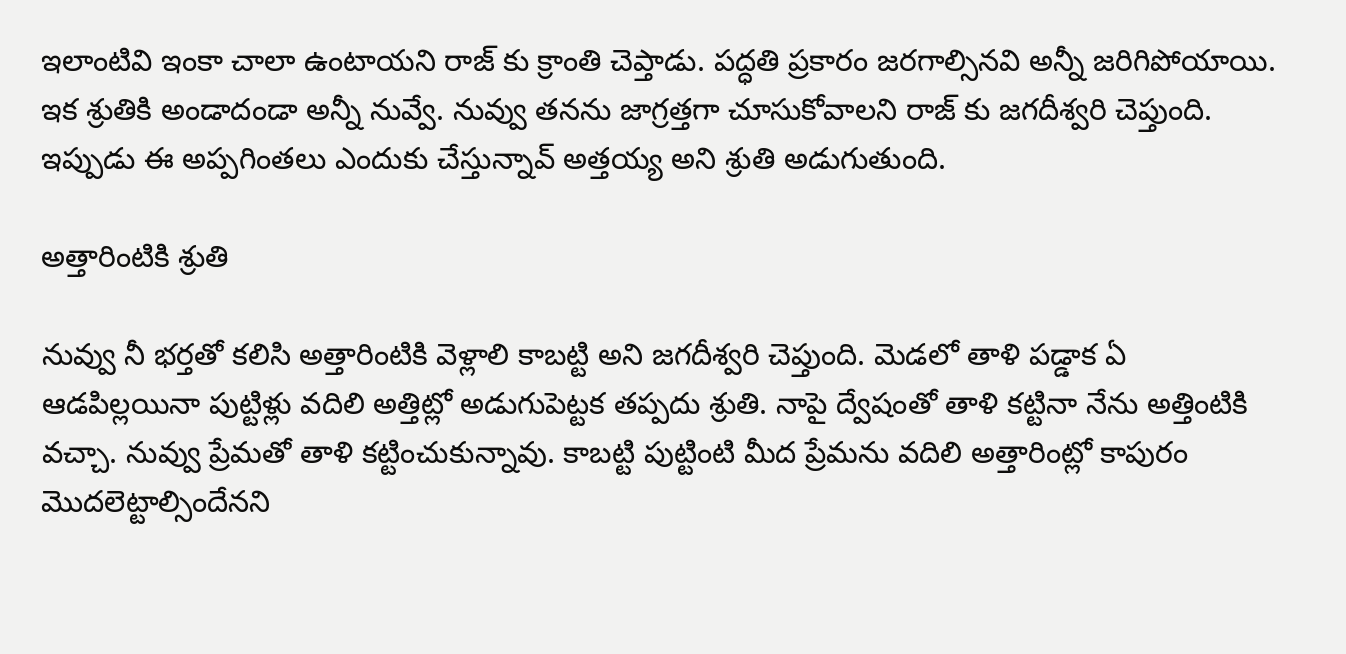ఇలాంటివి ఇంకా చాలా ఉంటాయని రాజ్ కు క్రాంతి చెప్తాడు. పద్ధతి ప్రకారం జరగాల్సినవి అన్నీ జరిగిపోయాయి. ఇక శ్రుతికి అండాదండా అన్నీ నువ్వే. నువ్వు తనను జాగ్రత్తగా చూసుకోవాలని రాజ్ కు జగదీశ్వరి చెప్తుంది. ఇప్పుడు ఈ అప్పగింతలు ఎందుకు చేస్తున్నావ్ అత్తయ్య అని శ్రుతి అడుగుతుంది.

అత్తారింటికి శ్రుతి

నువ్వు నీ భర్తతో కలిసి అత్తారింటికి వెళ్లాలి కాబట్టి అని జగదీశ్వరి చెప్తుంది. మెడలో తాళి పడ్డాక ఏ ఆడపిల్లయినా పుట్టిళ్లు వదిలి అత్తిట్లో అడుగుపెట్టక తప్పదు శ్రుతి. నాపై ద్వేషంతో తాళి కట్టినా నేను అత్తింటికి వచ్చా. నువ్వు ప్రేమతో తాళి కట్టించుకున్నావు. కాబట్టి పుట్టింటి మీద ప్రేమను వదిలి అత్తారింట్లో కాపురం మొదలెట్టాల్సిందేనని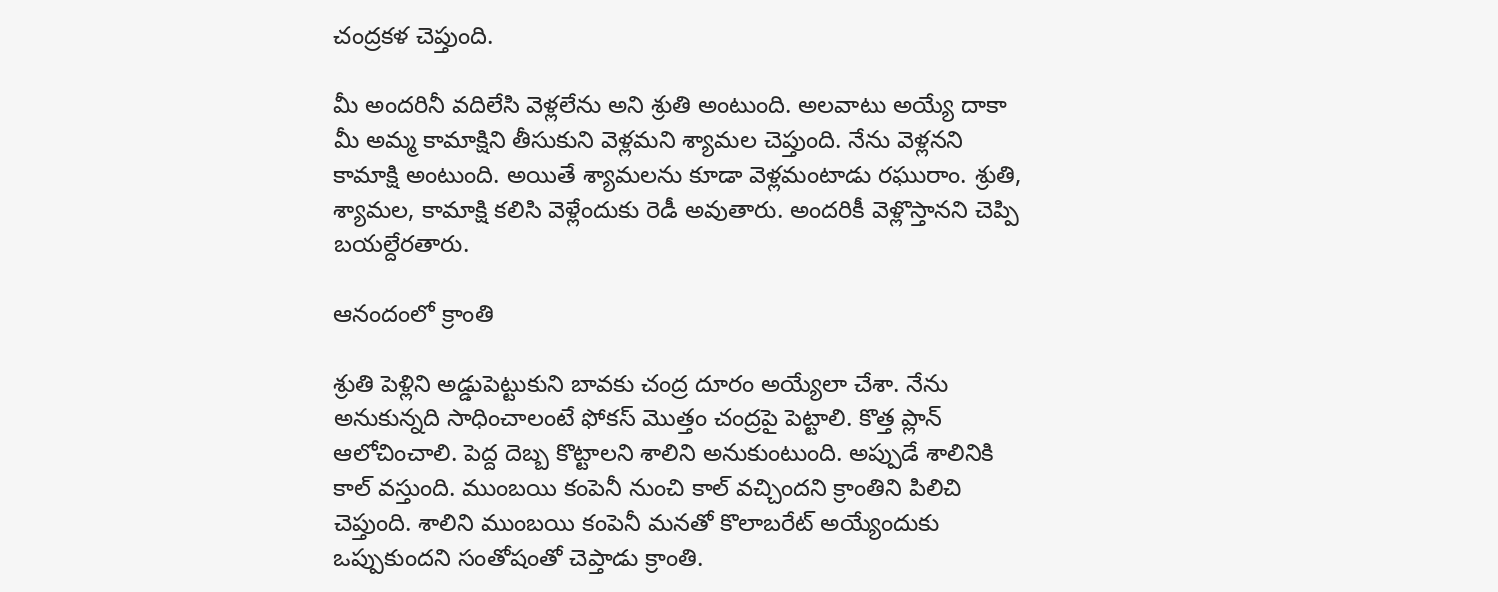చంద్రకళ చెప్తుంది.

మీ అందరినీ వదిలేసి వెళ్లలేను అని శ్రుతి అంటుంది. అలవాటు అయ్యే దాకా మీ అమ్మ కామాక్షిని తీసుకుని వెళ్లమని శ్యామల చెప్తుంది. నేను వెళ్లనని కామాక్షి అంటుంది. అయితే శ్యామలను కూడా వెళ్లమంటాడు రఘురాం. శ్రుతి, శ్యామల, కామాక్షి కలిసి వెళ్లేందుకు రెడీ అవుతారు. అందరికీ వెళ్లొస్తానని చెప్పి బయల్దేరతారు.

ఆనందంలో క్రాంతి

శ్రుతి పెళ్లిని అడ్డుపెట్టుకుని బావకు చంద్ర దూరం అయ్యేలా చేశా. నేను అనుకున్నది సాధించాలంటే ఫోకస్ మొత్తం చంద్రపై పెట్టాలి. కొత్త ప్లాన్ ఆలోచించాలి. పెద్ద దెబ్బ కొట్టాలని శాలిని అనుకుంటుంది. అప్పుడే శాలినికి కాల్ వస్తుంది. ముంబయి కంపెనీ నుంచి కాల్ వచ్చిందని క్రాంతిని పిలిచి చెప్తుంది. శాలిని ముంబయి కంపెనీ మనతో కొలాబరేట్ అయ్యేందుకు ఒప్పుకుందని సంతోషంతో చెప్తాడు క్రాంతి.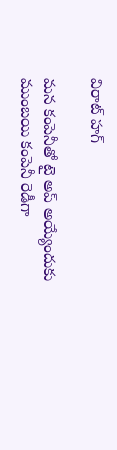విరాట్ హగ్

మన కంపెనీతో టై అప్ అయ్యేందుకు ముంబయి కంపెనీ రెడీగా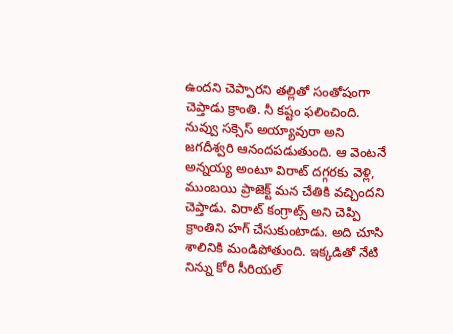ఉందని చెప్పారని తల్లితో సంతోషంగా చెప్తాడు క్రాంతి. నీ కష్టం ఫలించింది. నువ్వు సక్సెస్ అయ్యావురా అని జగదీశ్వరి ఆనందపడుతుంది. ఆ వెంటనే అన్నయ్య అంటూ విరాట్ దగ్గరకు వెళ్లి, ముంబయి ప్రాజెక్ట్ మన చేతికి వచ్చిందని చెప్తాడు. విరాట్ కంగ్రాట్స్ అని చెప్పి క్రాంతిని హగ్ చేసుకుంటాడు. అది చూసి శాలినికి మండిపోతుంది. ఇక్కడితో నేటి నిన్ను కోరి సీరియల్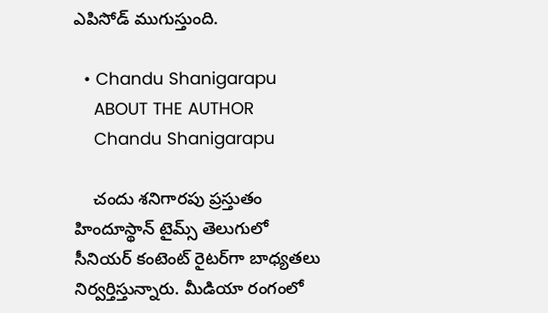ఎపిసోడ్ ముగుస్తుంది.

  • Chandu Shanigarapu
    ABOUT THE AUTHOR
    Chandu Shanigarapu

    చందు శనిగారపు ప్రస్తుతం హిందూస్థాన్ టైమ్స్ తెలుగులో సీనియర్ కంటెంట్ రైట‌ర్‌గా బాధ్యతలు నిర్వర్తిస్తున్నారు. మీడియా రంగంలో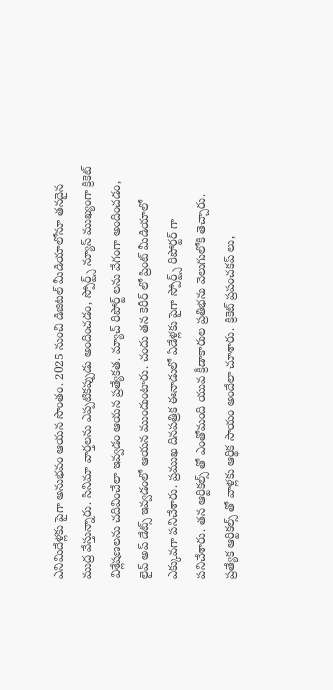ఎనిమిదేళ్లకు పైగా అనుభవం ఆయన సొంతం. 2025 నుంచి డిజిటల్ మీడియాలోనూ తనదైన ముద్ర వేస్తున్నారు. సినిమా వార్తలను ఎప్పటికప్పుడు అందించడం, స్పోర్ట్స్ న్యూస్ ముఖ్యంగా క్రికెట్ విశ్లేషణలను చదివించేలా ఇవ్వడం ఆయన ప్రత్యేకత. మ్యాచ్ రిపోర్ట్ లను వేగంగా అందించడం, లైవ్ అప్ డేట్స్ ఇవ్వడంలో ఆయన ముందుంటారు. చందు తన కెరీర్ లో ప్రింట్ మీడియాలో ఎక్కువగా పనిచేశారు. ప్రముఖ దినపత్రిక ఈనాడులో ఏడేళ్లకు పైగా స్పోర్ట్స్ రిపోర్టర్ గా పనిచేశారు. తన ఆర్టికల్స్ తో ఎంతోమంది యువ క్రీడాకారుల ప్రతిభను వెలుగులోకి తెచ్చారు. ప్రత్యేక ఆర్టికల్స్ తో వాళ్లకు ఆర్థిక సాయం అందేలా చూశారు. క్రికెట్ ప్రపంచకప్ లు,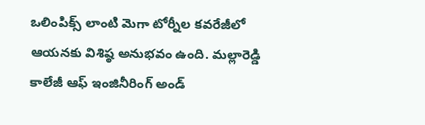ఒలింపిక్స్ లాంటి మెగా టోర్నీల కవరేజీలో ఆయనకు విశిష్ఠ అనుభవం ఉంది. మల్లారెడ్డి కాలేజీ ఆఫ్ ఇంజినీరింగ్ అండ్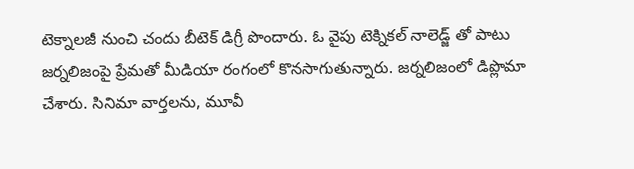టెక్నాలజీ నుంచి చందు బీటెక్ డిగ్రీ పొందారు. ఓ వైపు టెక్నికల్ నాలెడ్జ్ తో పాటు జర్నలిజంపై ప్రేమతో మీడియా రంగంలో కొనసాగుతున్నారు. జర్నలిజంలో డిప్లొమా చేశారు. సినిమా వార్తలను, మూవీ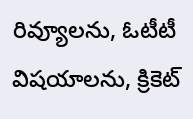రివ్యూలను, ఓటీటీ విషయాలను, క్రికెట్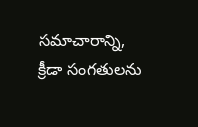సమాచారాన్ని, క్రీడా సంగతులను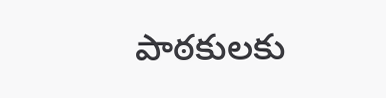పాఠకులకు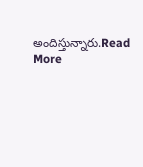అందిస్తున్నారు.Read More